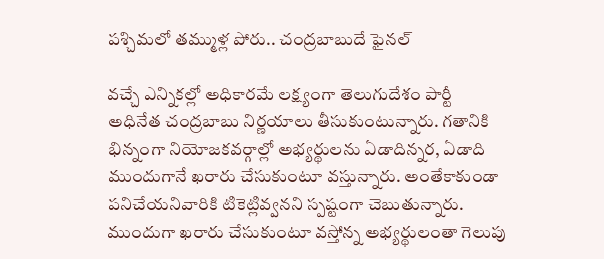పశ్చిమలో తమ్ముళ్ల పోరు.. చంద్రబాబుదే ఫైనల్

వచ్చే ఎన్నికల్లో అధికారమే లక్ష్యంగా తెలుగుదేశం పార్టీ అధినేత చంద్రబాబు నిర్ణయాలు తీసుకుంటున్నారు. గతానికి భిన్నంగా నియోజకవర్గాల్లో అభ్యర్థులను ఏడాదిన్నర, ఏడాది ముందుగానే ఖరారు చేసుకుంటూ వస్తున్నారు. అంతేకాకుండా పనిచేయనివారికి టికెట్లివ్వనని స్పష్టంగా చెబుతున్నారు. ముందుగా ఖరారు చేసుకుంటూ వస్తోన్న అభ్యర్థులంతా గెలుపు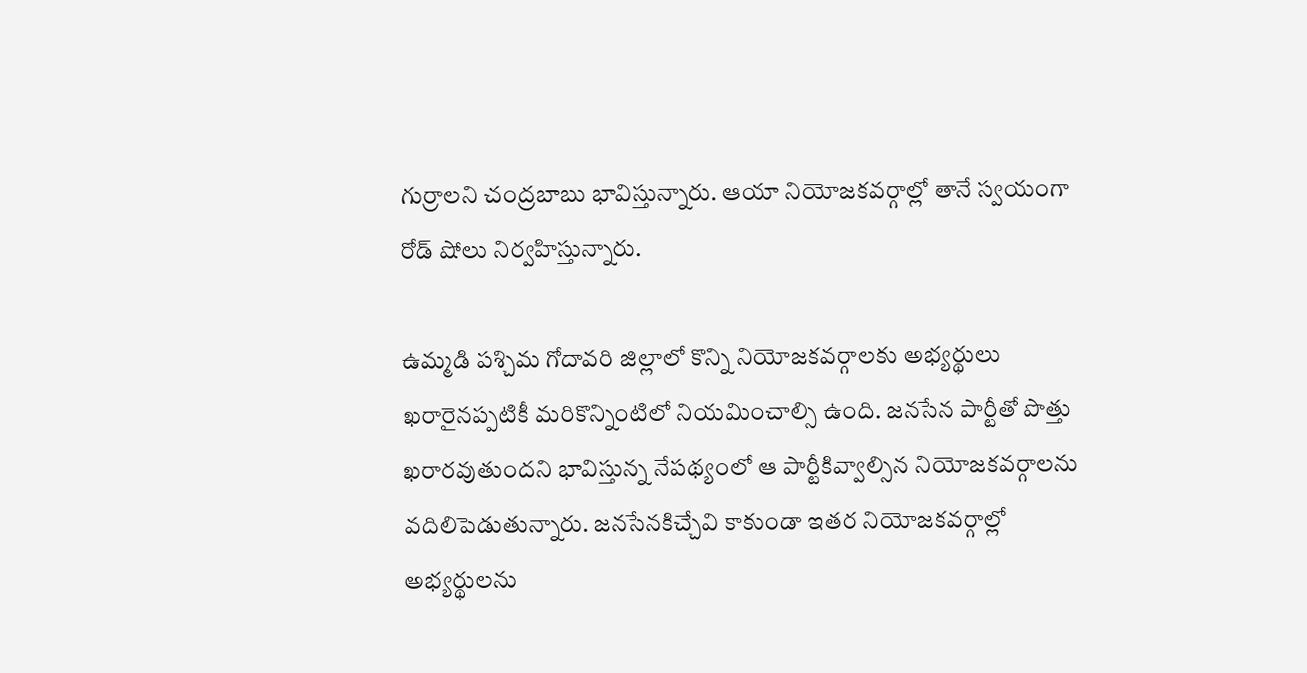గుర్రాలని చంద్రబాబు భావిస్తున్నారు. ఆయా నియోజకవర్గాల్లో తానే స్వయంగా రోడ్ షోలు నిర్వహిస్తున్నారు.

ఉమ్మడి పశ్చిమ గోదావరి జిల్లాలో కొన్ని నియోజకవర్గాలకు అభ్యర్థులు ఖరారైనప్పటికీ మరికొన్నింటిలో నియమించాల్సి ఉంది. జనసేన పార్టీతో పొత్తు ఖరారవుతుందని భావిస్తున్న నేపథ్యంలో ఆ పార్టీకివ్వాల్సిన నియోజకవర్గాలను వదిలిపెడుతున్నారు. జనసేనకిచ్చేవి కాకుండా ఇతర నియోజకవర్గాల్లో అభ్యర్థులను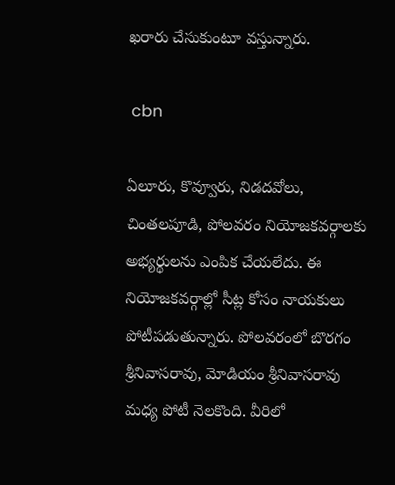ఖరారు చేసుకుంటూ వస్తున్నారు.

 cbn

ఏలూరు, కొవ్వూరు, నిడదవోలు, చింతలపూడి, పోలవరం నియోజకవర్గాలకు అభ్యర్థులను ఎంపిక చేయలేదు. ఈ నియోజకవర్గాల్లో సీట్ల కోసం నాయకులు పోటీపడుతున్నారు. పోలవరంలో బొరగం శ్రీనివాసరావు, మోడియం శ్రీనివాసరావు మధ్య పోటీ నెలకొంది. వీరిలో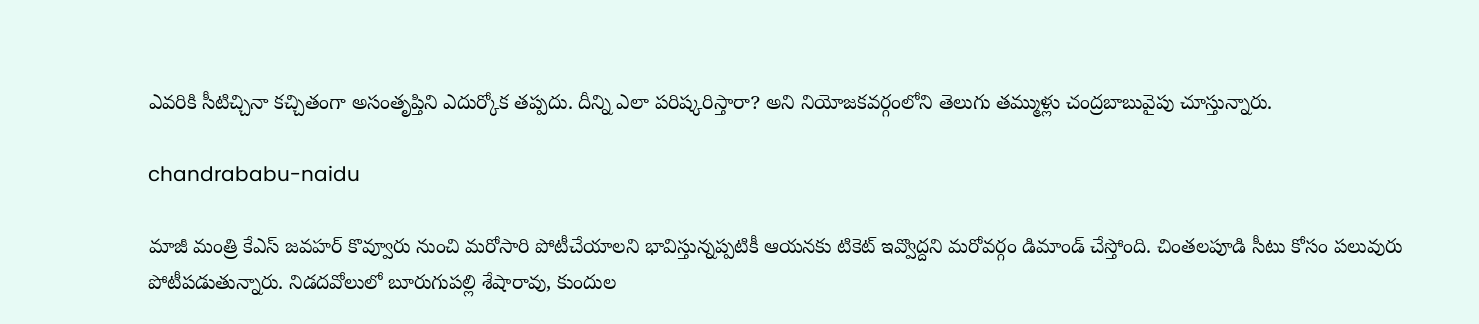ఎవరికి సీటిచ్చినా కచ్చితంగా అసంతృప్తిని ఎదుర్కోక తప్పదు. దీన్ని ఎలా పరిష్కరిస్తారా? అని నియోజకవర్గంలోని తెలుగు తమ్ముళ్లు చంద్రబాబువైపు చూస్తున్నారు.

chandrababu-naidu

మాజీ మంత్రి కేఎస్ జవహర్ కొవ్వూరు నుంచి మరోసారి పోటీచేయాలని భావిస్తున్నప్పటికీ ఆయనకు టికెట్ ఇవ్వొద్దని మరోవర్గం డిమాండ్ చేస్తోంది. చింతలపూడి సీటు కోసం పలువురు పోటీపడుతున్నారు. నిడదవోలులో బూరుగుపల్లి శేషారావు, కుందుల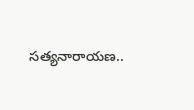సత్యనారాయణ..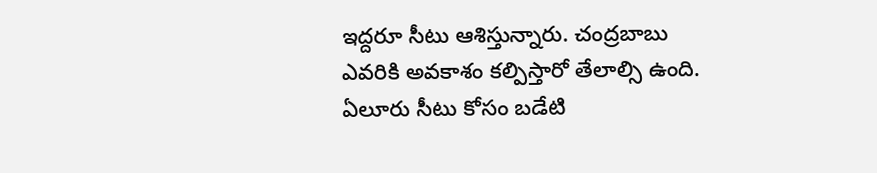ఇద్దరూ సీటు ఆశిస్తున్నారు. చంద్రబాబు ఎవరికి అవకాశం కల్పిస్తారో తేలాల్సి ఉంది. ఏలూరు సీటు కోసం బడేటి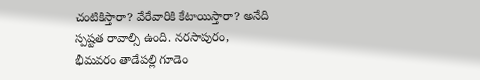చంటికిస్తారా? వేరేవారికి కేటాయిస్తారా? అనేది స్పష్టత రావాల్సి ఉంది. నరసాపురం, భీమవరం తాడేపల్లి గూడెం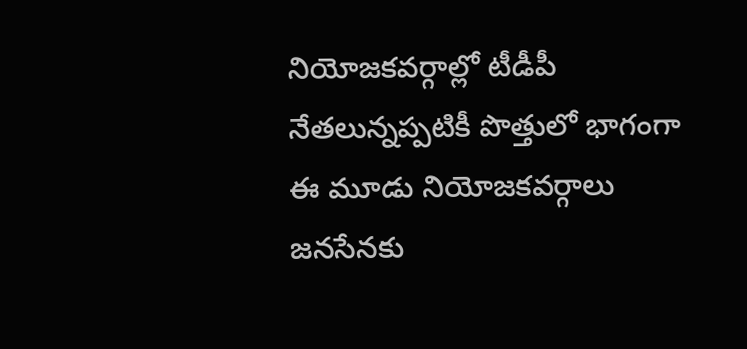నియోజకవర్గాల్లో టీడీపీ నేతలున్నప్పటికీ పొత్తులో భాగంగా ఈ మూడు నియోజకవర్గాలు జనసేనకు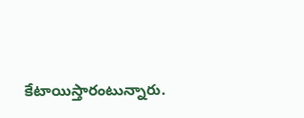కేటాయిస్తారంటున్నారు.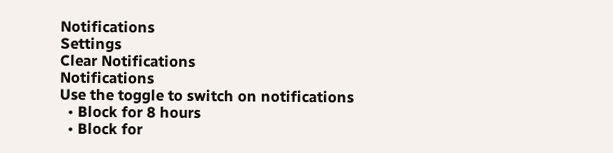Notifications
Settings
Clear Notifications
Notifications
Use the toggle to switch on notifications
  • Block for 8 hours
  • Block for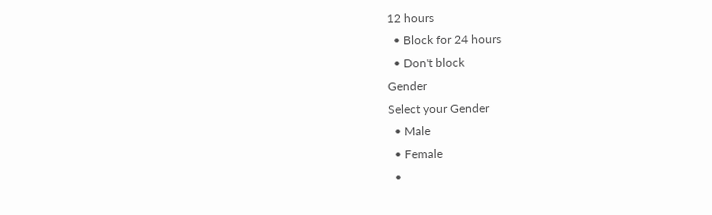12 hours
  • Block for 24 hours
  • Don't block
Gender
Select your Gender
  • Male
  • Female
  •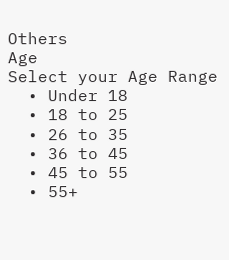Others
Age
Select your Age Range
  • Under 18
  • 18 to 25
  • 26 to 35
  • 36 to 45
  • 45 to 55
  • 55+